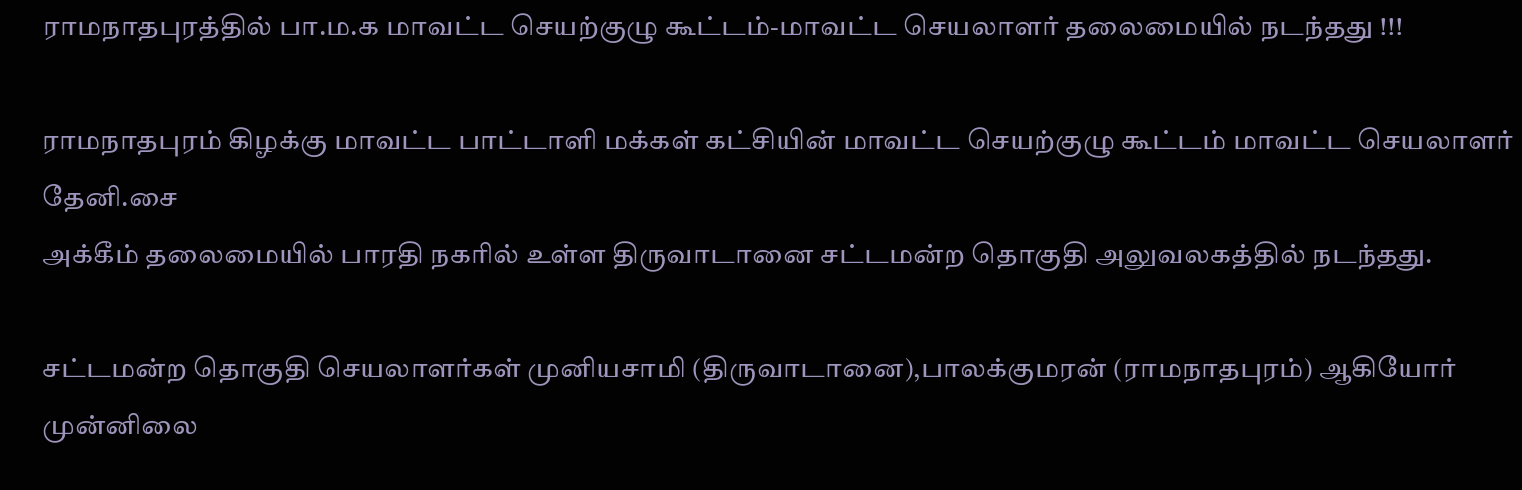ராமநாதபுரத்தில் பா.ம.க மாவட்ட செயற்குழு கூட்டம்-மாவட்ட செயலாளர் தலைமையில் நடந்தது !!!

ராமநாதபுரம் கிழக்கு மாவட்ட பாட்டாளி மக்கள் கட்சியின் மாவட்ட செயற்குழு கூட்டம் மாவட்ட செயலாளர் தேனி.சை
அக்கீம் தலைமையில் பாரதி நகரில் உள்ள திருவாடானை சட்டமன்ற தொகுதி அலுவலகத்தில் நடந்தது.

சட்டமன்ற தொகுதி செயலாளர்கள் முனியசாமி (திருவாடானை),பாலக்குமரன் (ராமநாதபுரம்) ஆகியோர் முன்னிலை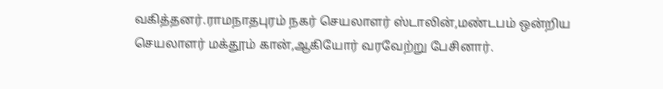வகித்தனர்.ராமநாதபுரம் நகர் செயலாளர் ஸ்டாலின்,மண்டபம் ஒன்றிய செயலாளர் மக்தூம் கான்,ஆகியோர் வரவேற்று பேசினார்.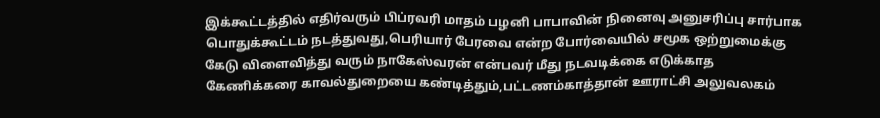இக்கூட்டத்தில் எதிர்வரும் பிப்ரவரி மாதம் பழனி பாபாவின் நினைவு அனுசரிப்பு சார்பாக பொதுக்கூட்டம் நடத்துவது,பெரியார் பேரவை என்ற போர்வையில் சமூக ஒற்றுமைக்கு கேடு விளைவித்து வரும் நாகேஸ்வரன் என்பவர் மீது நடவடிக்கை எடுக்காத கேணிக்கரை காவல்துறையை கண்டித்தும்,பட்டணம்காத்தான் ஊராட்சி அலுவலகம்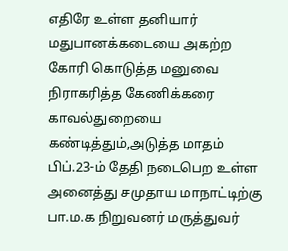எதிரே உள்ள தனியார் மதுபானக்கடையை அகற்ற கோரி கொடுத்த மனுவை நிராகரித்த கேணிக்கரை காவல்துறையை கண்டித்தும்,அடுத்த மாதம் பிப்.23-ம் தேதி நடைபெற உள்ள அனைத்து சமுதாய மாநாட்டிற்கு பா.ம.க நிறுவனர் மருத்துவர்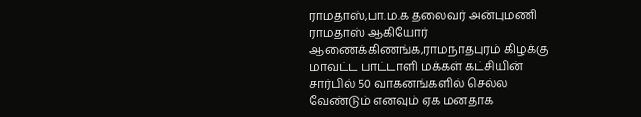ராமதாஸ்,பா.ம.க தலைவர் அன்புமணி ராமதாஸ் ஆகியோர் ஆணைக்கிணங்க,ராமநாதபுரம் கிழக்கு மாவட்ட பாட்டாளி மக்கள் கட்சியின் சார்பில் 50 வாகனங்களில் செல்ல வேண்டும் எனவும் ஏக மனதாக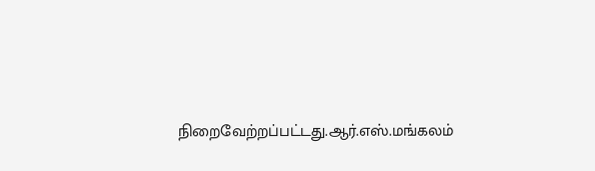நிறைவேற்றப்பட்டது.ஆர்.எஸ்.மங்கலம்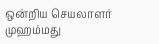ஒன்றிய செயலாளர் முஹம்மது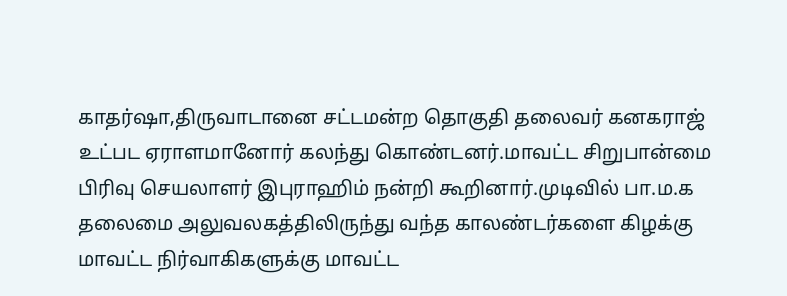காதர்ஷா,திருவாடானை சட்டமன்ற தொகுதி தலைவர் கனகராஜ் உட்பட ஏராளமானோர் கலந்து கொண்டனர்.மாவட்ட சிறுபான்மை பிரிவு செயலாளர் இபுராஹிம் நன்றி கூறினார்.முடிவில் பா.ம.க தலைமை அலுவலகத்திலிருந்து வந்த காலண்டர்களை கிழக்கு மாவட்ட நிர்வாகிகளுக்கு மாவட்ட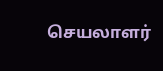செயலாளர்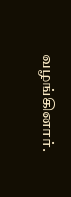வழங்கினார்.